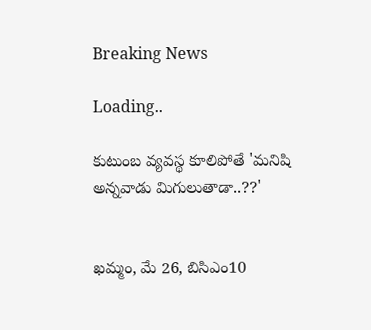Breaking News

Loading..

కుటుంబ వ్యవస్థ కూలిపోతే 'మనిషి అన్నవాడు మిగులుతాడా..??'


ఖమ్మం, మే 26, బిసిఎం10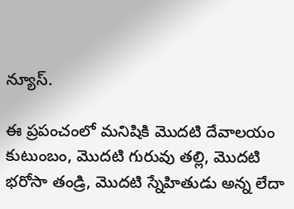న్యూస్.

ఈ ప్రపంచంలో మనిషికి మొదటి దేవాలయం కుటుంబం, మొదటి గురువు తల్లి, మొదటి భరోసా తండ్రి, మొదటి స్నేహితుడు అన్న లేదా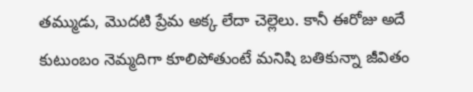తమ్ముడు, మొదటి ప్రేమ అక్క లేదా చెల్లెలు. కానీ ఈరోజు అదే కుటుంబం నెమ్మదిగా కూలిపోతుంటే మనిషి బతికున్నా జీవితం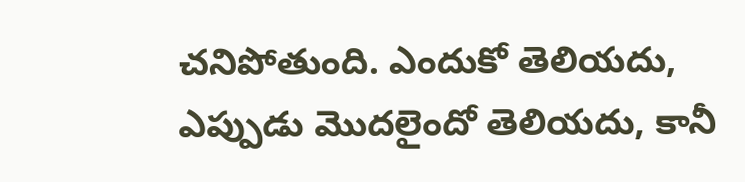చనిపోతుంది. ఎందుకో తెలియదు, ఎప్పుడు మొదలైందో తెలియదు, కానీ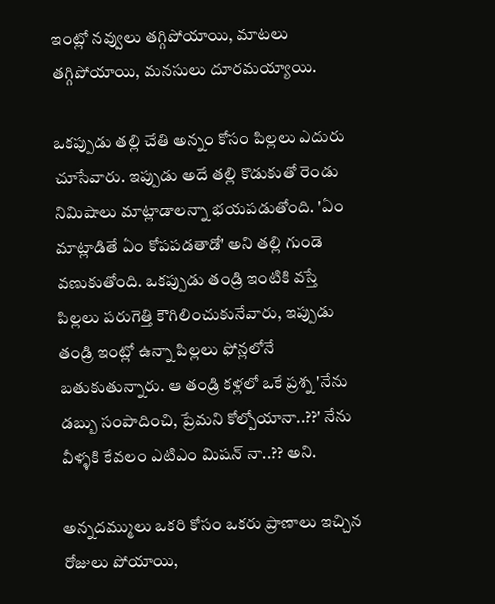ఇంట్లో నవ్వులు తగ్గిపోయాయి, మాటలు తగ్గిపోయాయి, మనసులు దూరమయ్యాయి.

ఒకప్పుడు తల్లి చేతి అన్నం కోసం పిల్లలు ఎదురు చూసేవారు. ఇప్పుడు అదే తల్లి కొడుకుతో రెండు నిమిషాలు మాట్లాడాలన్నా భయపడుతోంది. 'ఏం మాట్లాడితే ఏం కోపపడతాడో' అని తల్లి గుండె వణుకుతోంది. ఒకప్పుడు తండ్రి ఇంటికి వస్తే పిల్లలు పరుగెత్తి కౌగిలించుకునేవారు, ఇప్పుడు తండ్రి ఇంట్లో ఉన్నా పిల్లలు ఫోన్లలోనే బతుకుతున్నారు. ఆ తండ్రి కళ్లలో ఒకే ప్రశ్న 'నేను డబ్బు సంపాదించి, ప్రేమని కోల్పోయానా..??' నేను వీళ్ళకి కేవలం ఎటిఎం మిషన్ నా..?? అని.

అన్నదమ్ములు ఒకరి కోసం ఒకరు ప్రాణాలు ఇచ్చిన రోజులు పోయాయి,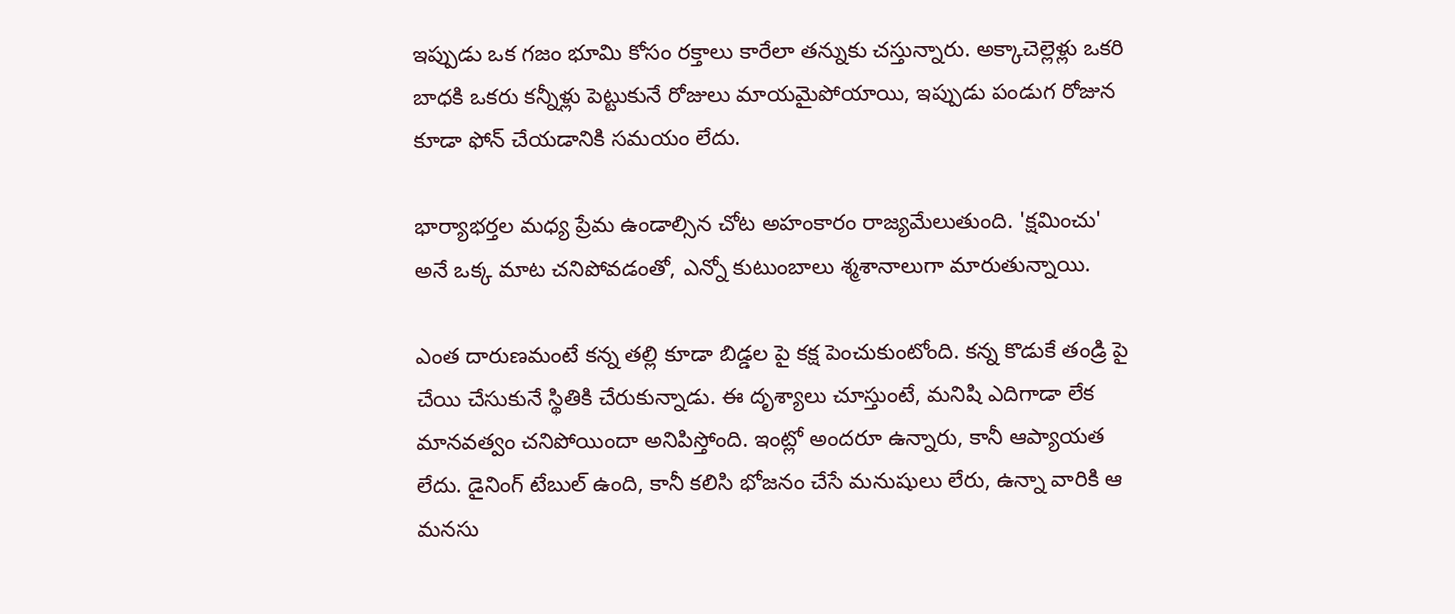ఇప్పుడు ఒక గజం భూమి కోసం రక్తాలు కారేలా తన్నుకు చస్తున్నారు. అక్కాచెల్లెళ్లు ఒకరి బాధకి ఒకరు కన్నీళ్లు పెట్టుకునే రోజులు మాయమైపోయాయి, ఇప్పుడు పండుగ రోజున కూడా ఫోన్ చేయడానికి సమయం లేదు.

భార్యాభర్తల మధ్య ప్రేమ ఉండాల్సిన చోట అహంకారం రాజ్యమేలుతుంది. 'క్షమించు' అనే ఒక్క మాట చనిపోవడంతో, ఎన్నో కుటుంబాలు శ్మశానాలుగా మారుతున్నాయి.

ఎంత దారుణమంటే కన్న తల్లి కూడా బిడ్డల పై కక్ష పెంచుకుంటోంది. కన్న కొడుకే తండ్రి పై చేయి చేసుకునే స్థితికి చేరుకున్నాడు. ఈ దృశ్యాలు చూస్తుంటే, మనిషి ఎదిగాడా లేక మానవత్వం చనిపోయిందా అనిపిస్తోంది. ఇంట్లో అందరూ ఉన్నారు, కానీ ఆప్యాయత లేదు. డైనింగ్ టేబుల్ ఉంది, కానీ కలిసి భోజనం చేసే మనుషులు లేరు, ఉన్నా వారికి ఆ మనసు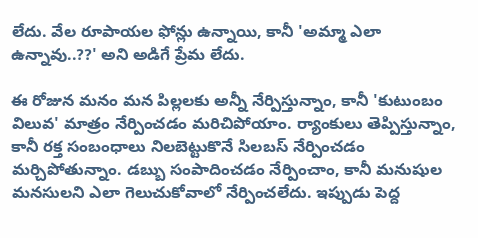లేదు. వేల రూపాయల ఫోన్లు ఉన్నాయి, కానీ 'అమ్మా ఎలా ఉన్నావు..??' అని అడిగే ప్రేమ లేదు.

ఈ రోజున మనం మన పిల్లలకు అన్నీ నేర్పిస్తున్నాం, కానీ 'కుటుంబం విలువ' మాత్రం నేర్పించడం మరిచిపోయాం. ర్యాంకులు తెప్పిస్తున్నాం, కానీ రక్త సంబంధాలు నిలబెట్టుకొనే సిలబస్ నేర్పించడం మర్చిపోతున్నాం. డబ్బు సంపాదించడం నేర్పించాం, కానీ మనుషుల మనసులని ఎలా గెలుచుకోవాలో నేర్పించలేదు. ఇప్పుడు పెద్ద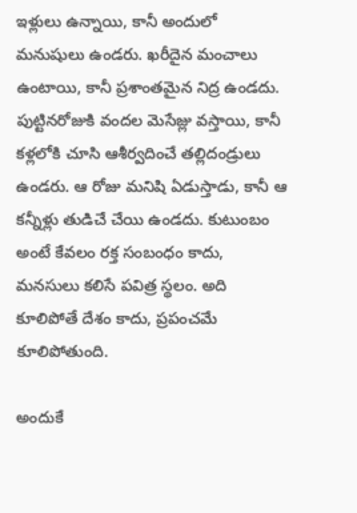ఇళ్లులు ఉన్నాయి, కానీ అందులో మనుషులు ఉండరు. ఖరీదైన మంచాలు ఉంటాయి, కానీ ప్రశాంతమైన నిద్ర ఉండదు. పుట్టినరోజుకి వందల మెసేజ్లు వస్తాయి, కానీ కళ్లలోకి చూసి ఆశీర్వదించే తల్లిదండ్రులు ఉండరు. ఆ రోజు మనిషి ఏడుస్తాడు, కానీ ఆ కన్నీళ్లు తుడిచే చేయి ఉండదు. కుటుంబం అంటే కేవలం రక్త సంబంధం కాదు, మనసులు కలిసే పవిత్ర స్థలం. అది కూలిపోతే దేశం కాదు, ప్రపంచమే కూలిపోతుంది.

అందుకే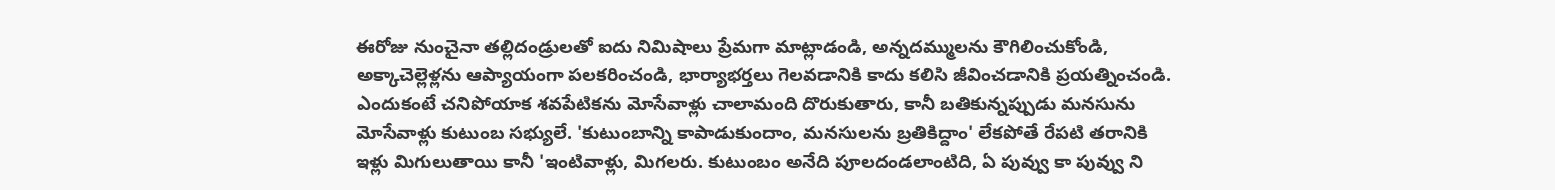ఈరోజు నుంచైనా తల్లిదండ్రులతో ఐదు నిమిషాలు ప్రేమగా మాట్లాడండి, అన్నదమ్ములను కౌగిలించుకోండి, అక్కాచెల్లెళ్లను ఆప్యాయంగా పలకరించండి, భార్యాభర్తలు గెలవడానికి కాదు కలిసి జీవించడానికి ప్రయత్నించండి. ఎందుకంటే చనిపోయాక శవపేటికను మోసేవాళ్లు చాలామంది దొరుకుతారు, కానీ బతికున్నప్పుడు మనసును మోసేవాళ్లు కుటుంబ సభ్యులే. 'కుటుంబాన్ని కాపాడుకుందాం, మనసులను బ్రతికిద్దాం' లేకపోతే రేపటి తరానికి ఇళ్లు మిగులుతాయి కానీ 'ఇంటివాళ్లు, మిగలరు. కుటుంబం అనేది పూలదండలాంటిది, ఏ పువ్వు కా పువ్వు ని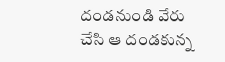దండనుండి వేరు చేసి ఆ దండకున్న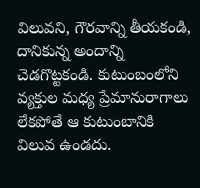విలువని, గౌరవాన్ని తీయకండి, దానికున్న అందాన్ని చెడగొట్టకండి. కుటుంబంలోని వ్యక్తుల మధ్య ప్రేమానురాగాలు లేకపోతే ఆ కుటుంబానికి విలువ ఉండదు.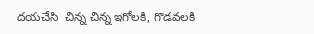దయచేసి  చిన్న చిన్న ఇగోలకి, గొడవలకి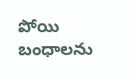పోయి బంధాలను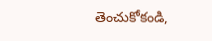తెంచుకోకండి,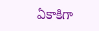ఏకాకిగా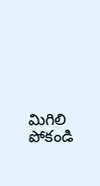మిగిలి పోకండి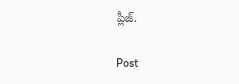ప్లీజ్.

Post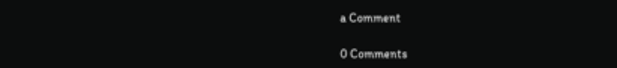a Comment

0 Comments